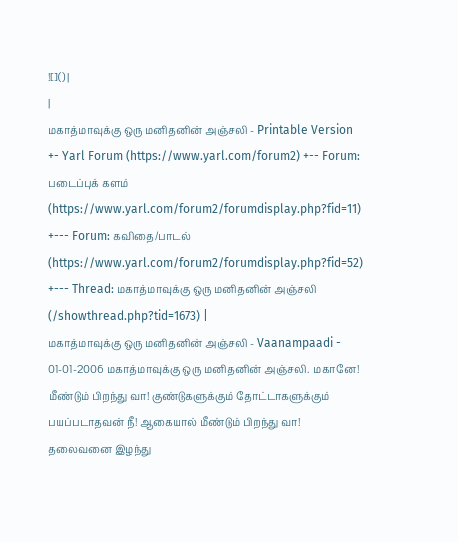![]() |
|
மகாத்மாவுக்கு ஒரு மனிதனின் அஞ்சலி - Printable Version +- Yarl Forum (https://www.yarl.com/forum2) +-- Forum: படைப்புக் களம் (https://www.yarl.com/forum2/forumdisplay.php?fid=11) +--- Forum: கவிதை/பாடல் (https://www.yarl.com/forum2/forumdisplay.php?fid=52) +--- Thread: மகாத்மாவுக்கு ஒரு மனிதனின் அஞ்சலி (/showthread.php?tid=1673) |
மகாத்மாவுக்கு ஒரு மனிதனின் அஞ்சலி - Vaanampaadi - 01-01-2006 மகாத்மாவுக்கு ஒரு மனிதனின் அஞ்சலி. மகானே! மீண்டும் பிறந்து வா! குண்டுகளுக்கும் தோட்டாகளுக்கும் பயப்படாதவன் நீ! ஆகையால் மீண்டும் பிறந்து வா! தலைவனை இழந்து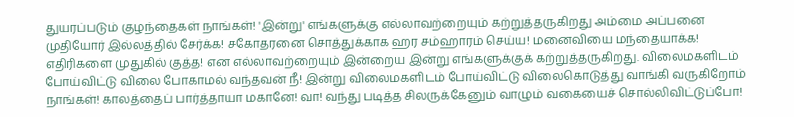துயரப்படும் குழந்தைகள் நாங்கள்! 'இன்று' எங்களுக்கு எல்லாவற்றையும் கற்றுத்தருகிறது அம்மை அப்பனை முதியோர் இல்லத்தில் சேர்க்க! சகோதரனை சொத்துக்காக ஹர சம்ஹாரம் செய்ய! மனைவியை மந்தையாக்க! எதிரிகளை முதுகில் குத்த! என எல்லாவற்றையும் இன்றைய இன்று எங்களுக்குக் கற்றுத்தருகிறது. விலைமகளிடம் போய்விட்டு விலை போகாமல் வந்தவன் நீ! இன்று விலைமகளிடம் போய்விட்டு விலைகொடுத்து வாங்கி வருகிறோம் நாங்கள்! காலத்தைப் பார்த்தாயா மகானே! வா! வந்து படித்த சிலருக்கேனும் வாழும் வகையைச் சொல்லிவிட்டுப்போ!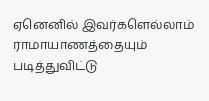ஏனெனில் இவர்களெல்லாம் ராமாயாணத்தையும் படித்துவிட்டு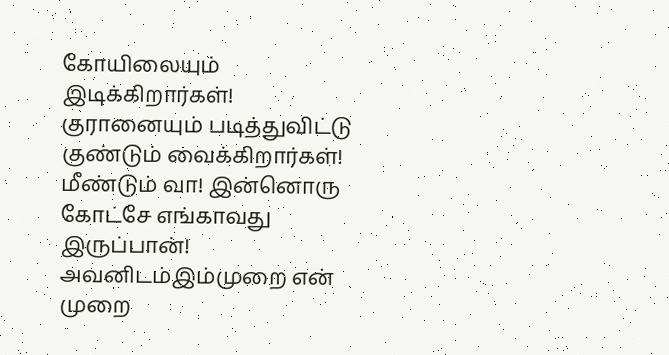கோயிலையும் இடிக்கிறார்கள்! குரானையும் படித்துவிட்டு குண்டும் வைக்கிறார்கள்! மீண்டும் வா! இன்னொரு கோட்சே எங்காவது இருப்பான்! அவனிடம்இம்முறை என் முறை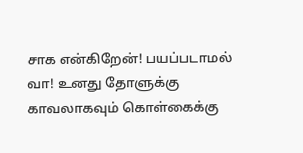சாக என்கிறேன்! பயப்படாமல் வா! உனது தோளுக்கு காவலாகவும் கொள்கைக்கு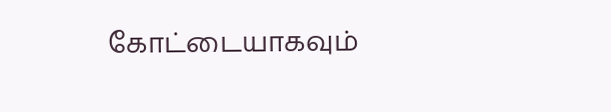கோட்டையாகவும்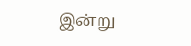இன்று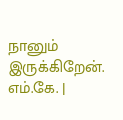நானும் இருக்கிறேன். எம்.கே. |